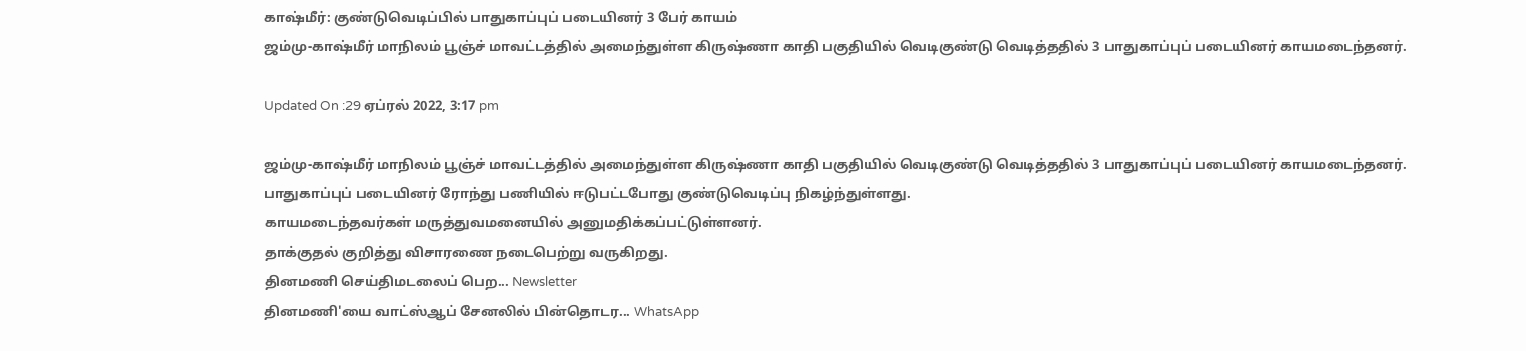காஷ்மீர்: குண்டுவெடிப்பில் பாதுகாப்புப் படையினர் 3 பேர் காயம்
ஜம்மு-காஷ்மீர் மாநிலம் பூஞ்ச் மாவட்டத்தில் அமைந்துள்ள கிருஷ்ணா காதி பகுதியில் வெடிகுண்டு வெடித்ததில் 3 பாதுகாப்புப் படையினர் காயமடைந்தனர்.

Updated On :29 ஏப்ரல் 2022, 3:17 pm

ஜம்மு-காஷ்மீர் மாநிலம் பூஞ்ச் மாவட்டத்தில் அமைந்துள்ள கிருஷ்ணா காதி பகுதியில் வெடிகுண்டு வெடித்ததில் 3 பாதுகாப்புப் படையினர் காயமடைந்தனர்.
பாதுகாப்புப் படையினர் ரோந்து பணியில் ஈடுபட்டபோது குண்டுவெடிப்பு நிகழ்ந்துள்ளது.
காயமடைந்தவர்கள் மருத்துவமனையில் அனுமதிக்கப்பட்டுள்ளனர்.
தாக்குதல் குறித்து விசாரணை நடைபெற்று வருகிறது.
தினமணி செய்திமடலைப் பெற... Newsletter
தினமணி'யை வாட்ஸ்ஆப் சேனலில் பின்தொடர... WhatsApp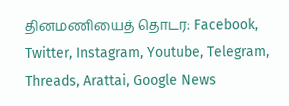தினமணியைத் தொடர: Facebook, Twitter, Instagram, Youtube, Telegram, Threads, Arattai, Google News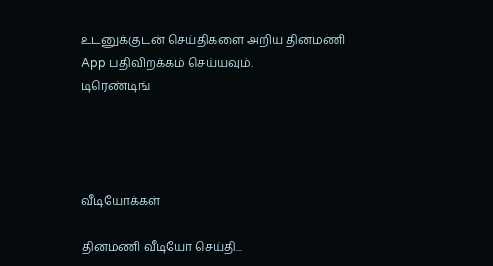உடனுக்குடன் செய்திகளை அறிய தினமணி App பதிவிறக்கம் செய்யவும்.
டிரெண்டிங்




வீடியோக்கள்

தினமணி வீடியோ செய்தி...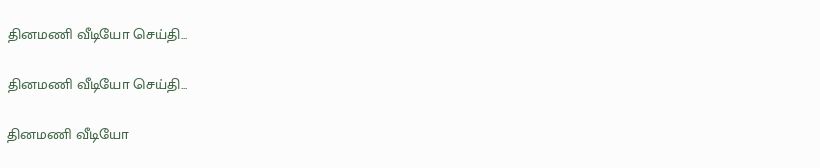தினமணி வீடியோ செய்தி...

தினமணி வீடியோ செய்தி...

தினமணி வீடியோ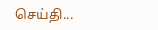செய்தி...